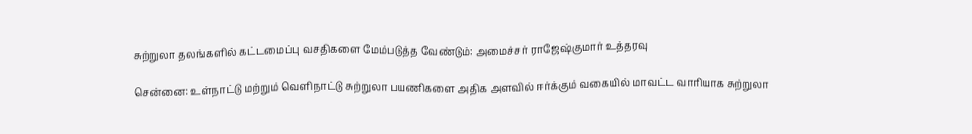சுற்றுலா தலங்களில் கட்டமைப்பு வசதிகளை மேம்படுத்த வேண்டும்: அமைச்சர் ராஜேஷ்குமார் உத்தரவு

சென்னை: உள்நாட்டு மற்றும் வெளிநாட்டு சுற்றுலா பயணிகளை அதிக அளவில் ஈர்க்கும் வகையில் மாவட்ட வாரியாக சுற்றுலா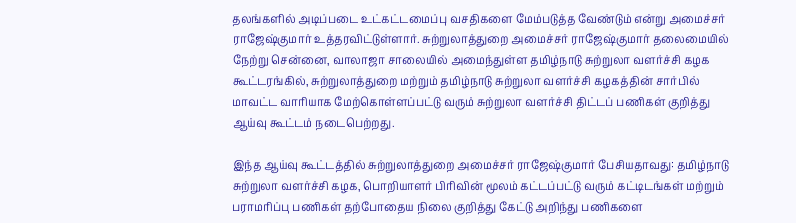தலங்களில் அடிப்படை உட்கட்டமைப்பு வசதிகளை மேம்படுத்த வேண்டும் என்று அமைச்சர் ராஜேஷ்குமார் உத்தரவிட்டுள்ளார். சுற்றுலாத்துறை அமைச்சர் ராஜேஷ்குமார் தலைமையில் நேற்று சென்னை, வாலாஜா சாலையில் அமைந்துள்ள தமிழ்நாடு சுற்றுலா வளர்ச்சி கழக கூட்டரங்கில், சுற்றுலாத்துறை மற்றும் தமிழ்நாடு சுற்றுலா வளர்ச்சி கழகத்தின் சார்பில் மாவட்ட வாரியாக மேற்கொள்ளப்பட்டு வரும் சுற்றுலா வளர்ச்சி திட்டப் பணிகள் குறித்து ஆய்வு கூட்டம் நடைபெற்றது.

இந்த ஆய்வு கூட்டத்தில் சுற்றுலாத்துறை அமைச்சர் ராஜேஷ்குமார் பேசியதாவது: தமிழ்நாடு சுற்றுலா வளர்ச்சி கழக, பொறியாளர் பிரிவின் மூலம் கட்டப்பட்டு வரும் கட்டிடங்கள் மற்றும் பராமரிப்பு பணிகள் தற்போதைய நிலை குறித்து கேட்டு அறிந்து பணிகளை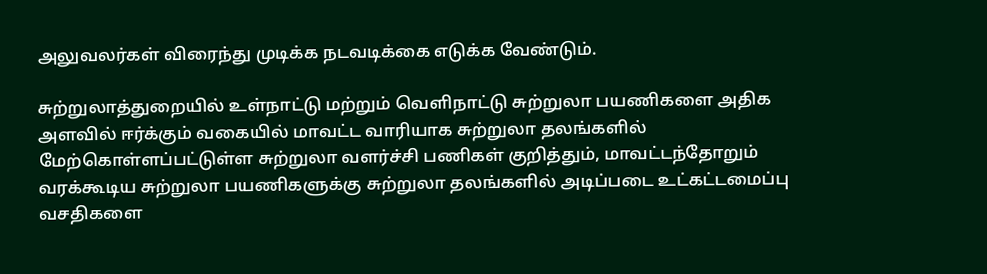அலுவலர்கள் விரைந்து முடிக்க நடவடிக்கை எடுக்க வேண்டும்.

சுற்றுலாத்துறையில் உள்நாட்டு மற்றும் வெளிநாட்டு சுற்றுலா பயணிகளை அதிக அளவில் ஈர்க்கும் வகையில் மாவட்ட வாரியாக சுற்றுலா தலங்களில் மேற்கொள்ளப்பட்டுள்ள சுற்றுலா வளர்ச்சி பணிகள் குறித்தும், மாவட்டந்தோறும் வரக்கூடிய சுற்றுலா பயணிகளுக்கு சுற்றுலா தலங்களில் அடிப்படை உட்கட்டமைப்பு வசதிகளை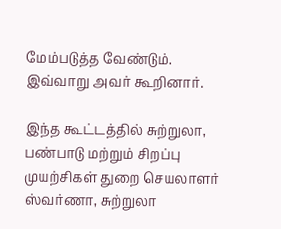மேம்படுத்த வேண்டும்.
இவ்வாறு அவர் கூறினார்.

இந்த கூட்டத்தில் சுற்றுலா, பண்பாடு மற்றும் சிறப்பு முயற்சிகள் துறை செயலாளர் ஸ்வர்ணா, சுற்றுலா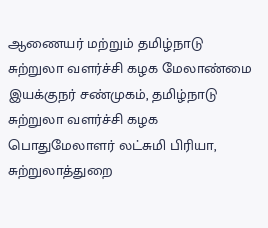ஆணையர் மற்றும் தமிழ்நாடு சுற்றுலா வளர்ச்சி கழக மேலாண்மை இயக்குநர் சண்முகம், தமிழ்நாடு சுற்றுலா வளர்ச்சி கழக பொதுமேலாளர் லட்சுமி பிரியா, சுற்றுலாத்துறை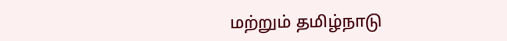மற்றும் தமிழ்நாடு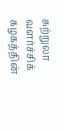சுற்றுலா வளர்ச்சிக் கழகத்தின்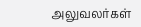அலுவலர்கள்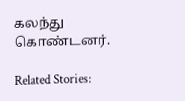கலந்து கொண்டனர்.

Related Stories: